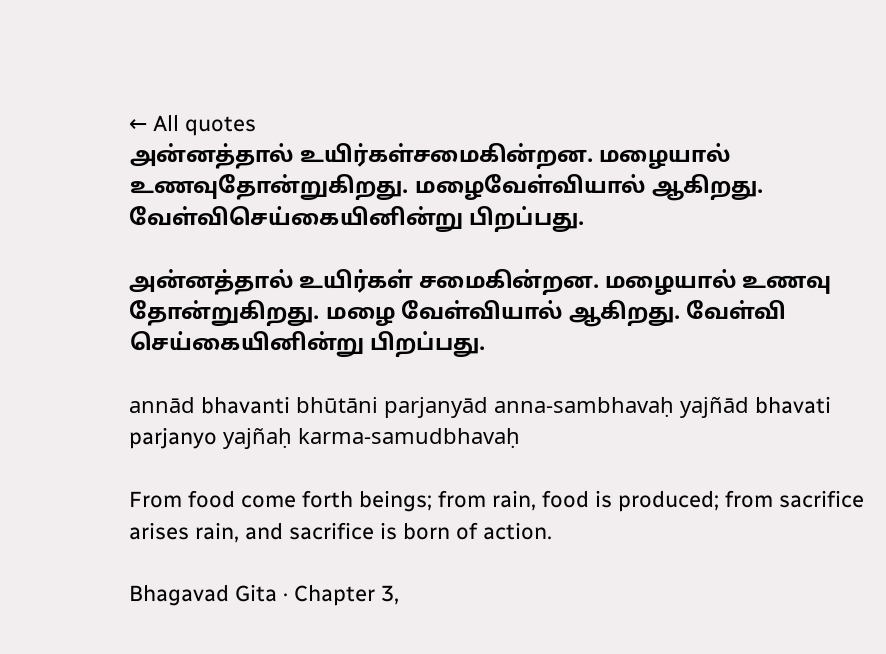← All quotes
அன்னத்தால் உயிர்கள்சமைகின்றன. மழையால் உணவுதோன்றுகிறது. மழைவேள்வியால் ஆகிறது. வேள்விசெய்கையினின்று பிறப்பது.

அன்னத்தால் உயிர்கள் சமைகின்றன. மழையால் உணவு தோன்றுகிறது. மழை வேள்வியால் ஆகிறது. வேள்வி செய்கையினின்று பிறப்பது.

annād bhavanti bhūtāni parjanyād anna-sambhavaḥ yajñād bhavati parjanyo yajñaḥ karma-samudbhavaḥ

From food come forth beings; from rain, food is produced; from sacrifice arises rain, and sacrifice is born of action.

Bhagavad Gita · Chapter 3,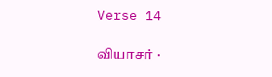Verse 14

வியாசர் ·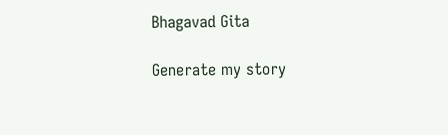Bhagavad Gita

Generate my story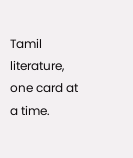Tamil literature, one card at a time.